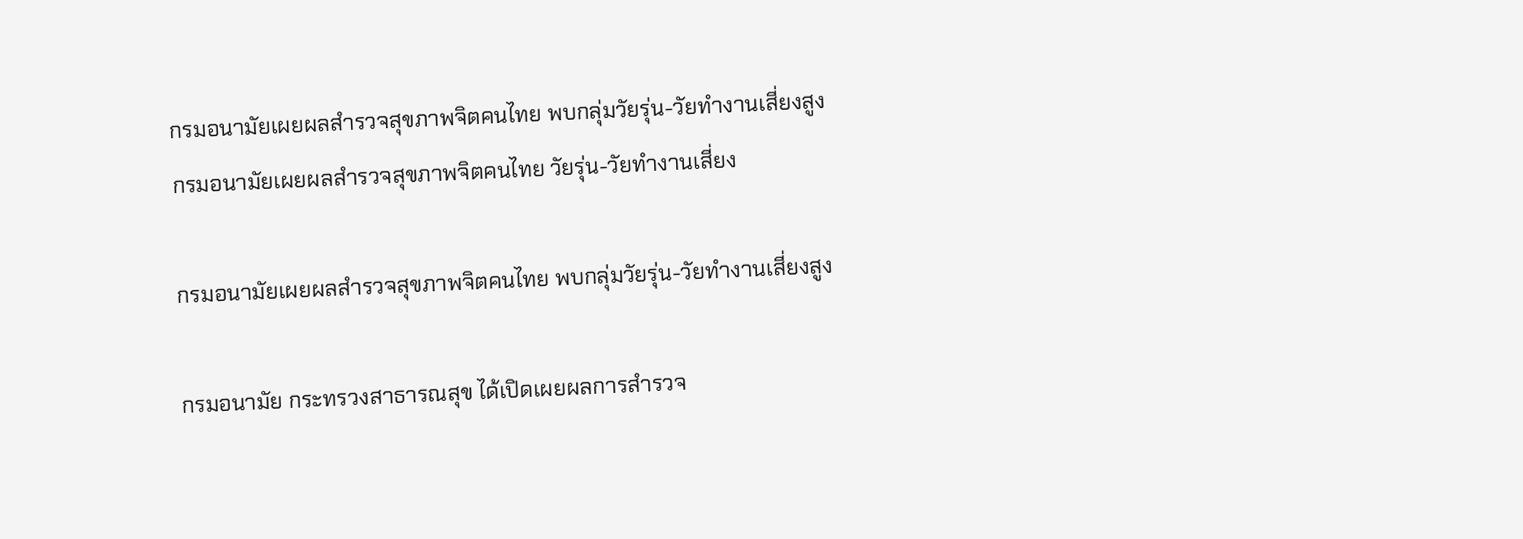กรมอนามัยเผยผลสำรวจสุขภาพจิตคนไทย พบกลุ่มวัยรุ่น-วัยทำงานเสี่ยงสูง
กรมอนามัยเผยผลสำรวจสุขภาพจิตคนไทย วัยรุ่น-วัยทำงานเสี่ยง

กรมอนามัยเผยผลสำรวจสุขภาพจิตคนไทย พบกลุ่มวัยรุ่น-วัยทำงานเสี่ยงสูง

กรมอนามัย กระทรวงสาธารณสุข ได้เปิดเผยผลการสำรวจ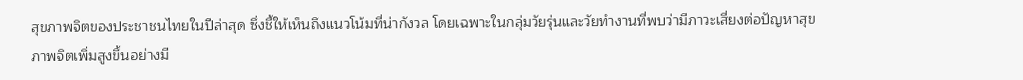สุขภาพจิตของประชาชนไทยในปีล่าสุด ซึ่งชี้ให้เห็นถึงแนวโน้มที่น่ากังวล โดยเฉพาะในกลุ่มวัยรุ่นและวัยทำงานที่พบว่ามีภาวะเสี่ยงต่อปัญหาสุขภาพจิตเพิ่มสูงขึ้นอย่างมี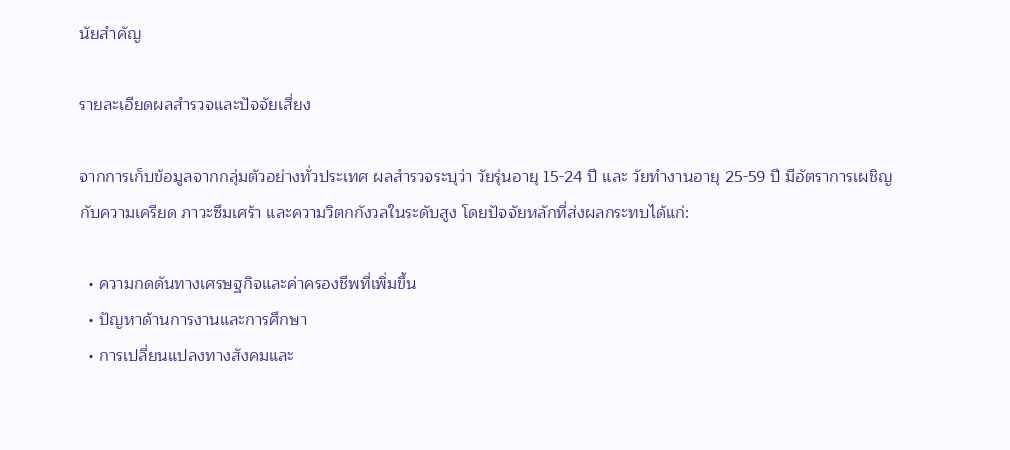นัยสำคัญ

รายละเอียดผลสำรวจและปัจจัยเสี่ยง

จากการเก็บข้อมูลจากกลุ่มตัวอย่างทั่วประเทศ ผลสำรวจระบุว่า วัยรุ่นอายุ 15-24 ปี และ วัยทำงานอายุ 25-59 ปี มีอัตราการเผชิญกับความเครียด ภาวะซึมเศร้า และความวิตกกังวลในระดับสูง โดยปัจจัยหลักที่ส่งผลกระทบได้แก่:

  • ความกดดันทางเศรษฐกิจและค่าครองชีพที่เพิ่มขึ้น
  • ปัญหาด้านการงานและการศึกษา
  • การเปลี่ยนแปลงทางสังคมและ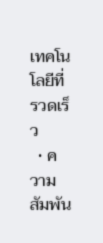เทคโนโลยีที่รวดเร็ว
  • ความสัมพัน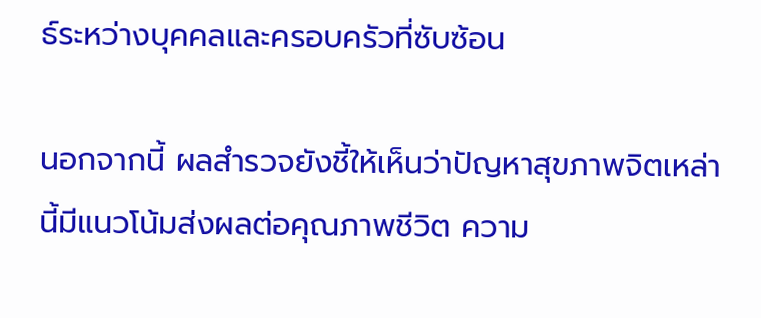ธ์ระหว่างบุคคลและครอบครัวที่ซับซ้อน

นอกจากนี้ ผลสำรวจยังชี้ให้เห็นว่าปัญหาสุขภาพจิตเหล่านี้มีแนวโน้มส่งผลต่อคุณภาพชีวิต ความ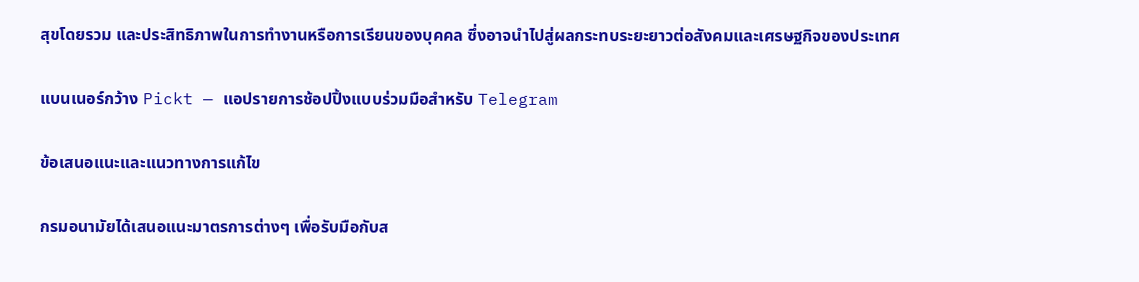สุขโดยรวม และประสิทธิภาพในการทำงานหรือการเรียนของบุคคล ซึ่งอาจนำไปสู่ผลกระทบระยะยาวต่อสังคมและเศรษฐกิจของประเทศ

แบนเนอร์กว้าง Pickt — แอปรายการช้อปปิ้งแบบร่วมมือสำหรับ Telegram

ข้อเสนอแนะและแนวทางการแก้ไข

กรมอนามัยได้เสนอแนะมาตรการต่างๆ เพื่อรับมือกับส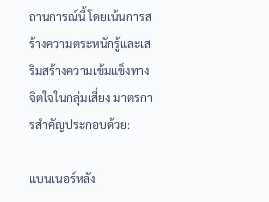ถานการณ์นี้ โดยเน้นการสร้างความตระหนักรู้และเสริมสร้างความเข้มแข็งทางจิตใจในกลุ่มเสี่ยง มาตรการสำคัญประกอบด้วย:

แบนเนอร์หลัง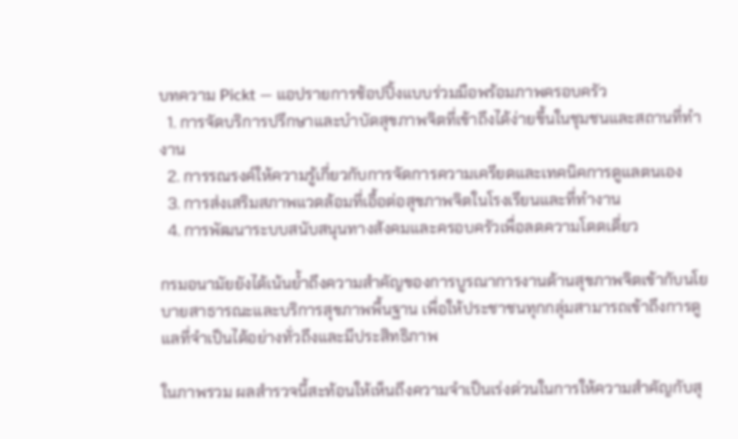บทความ Pickt — แอปรายการช้อปปิ้งแบบร่วมมือพร้อมภาพครอบครัว
  1. การจัดบริการปรึกษาและบำบัดสุขภาพจิตที่เข้าถึงได้ง่ายขึ้นในชุมชนและสถานที่ทำงาน
  2. การรณรงค์ให้ความรู้เกี่ยวกับการจัดการความเครียดและเทคนิคการดูแลตนเอง
  3. การส่งเสริมสภาพแวดล้อมที่เอื้อต่อสุขภาพจิตในโรงเรียนและที่ทำงาน
  4. การพัฒนาระบบสนับสนุนทางสังคมและครอบครัวเพื่อลดความโดดเดี่ยว

กรมอนามัยยังได้เน้นย้ำถึงความสำคัญของการบูรณาการงานด้านสุขภาพจิตเข้ากับนโยบายสาธารณะและบริการสุขภาพพื้นฐาน เพื่อให้ประชาชนทุกกลุ่มสามารถเข้าถึงการดูแลที่จำเป็นได้อย่างทั่วถึงและมีประสิทธิภาพ

ในภาพรวม ผลสำรวจนี้สะท้อนให้เห็นถึงความจำเป็นเร่งด่วนในการให้ความสำคัญกับสุ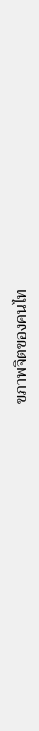ขภาพจิตของคนไท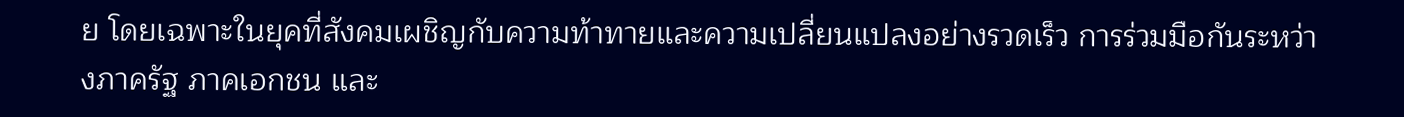ย โดยเฉพาะในยุคที่สังคมเผชิญกับความท้าทายและความเปลี่ยนแปลงอย่างรวดเร็ว การร่วมมือกันระหว่างภาครัฐ ภาคเอกชน และ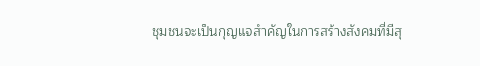ชุมชนจะเป็นกุญแจสำคัญในการสร้างสังคมที่มีสุ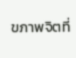ขภาพจิตที่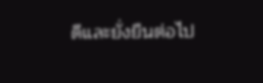ดีและยั่งยืนต่อไป